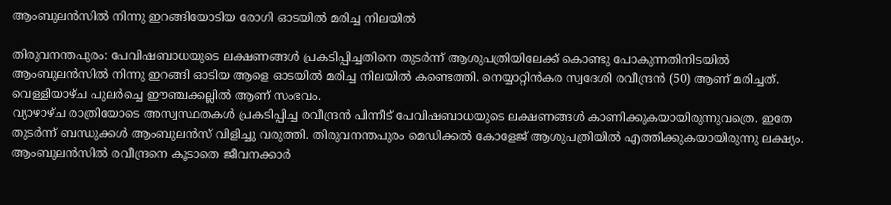ആംബുലന്‍സില്‍ നിന്നു ഇറങ്ങിയോടിയ രോഗി ഓടയില്‍ മരിച്ച നിലയില്‍

തിരുവനന്തപുരം: പേവിഷബാധയുടെ ലക്ഷണങ്ങള്‍ പ്രകടിപ്പിച്ചതിനെ തുടര്‍ന്ന് ആശുപത്രിയിലേക്ക് കൊണ്ടു പോകുന്നതിനിടയില്‍ ആംബുലന്‍സില്‍ നിന്നു ഇറങ്ങി ഓടിയ ആളെ ഓടയില്‍ മരിച്ച നിലയില്‍ കണ്ടെത്തി. നെയ്യാറ്റിന്‍കര സ്വദേശി രവീന്ദ്രന്‍ (50) ആണ് മരിച്ചത്. വെള്ളിയാഴ്ച പുലര്‍ച്ചെ ഈഞ്ചക്കല്ലില്‍ ആണ് സംഭവം.
വ്യാഴാഴ്ച രാത്രിയോടെ അസ്വസ്ഥതകള്‍ പ്രകടിപ്പിച്ച രവീന്ദ്രന്‍ പിന്നീട് പേവിഷബാധയുടെ ലക്ഷണങ്ങള്‍ കാണിക്കുകയായിരുന്നുവത്രെ. ഇതേ തുടര്‍ന്ന് ബന്ധുക്കള്‍ ആംബുലന്‍സ് വിളിച്ചു വരുത്തി. തിരുവനന്തപുരം മെഡിക്കല്‍ കോളേജ് ആശുപത്രിയില്‍ എത്തിക്കുകയായിരുന്നു ലക്ഷ്യം. ആംബുലന്‍സില്‍ രവീന്ദ്രനെ കൂടാതെ ജീവനക്കാര്‍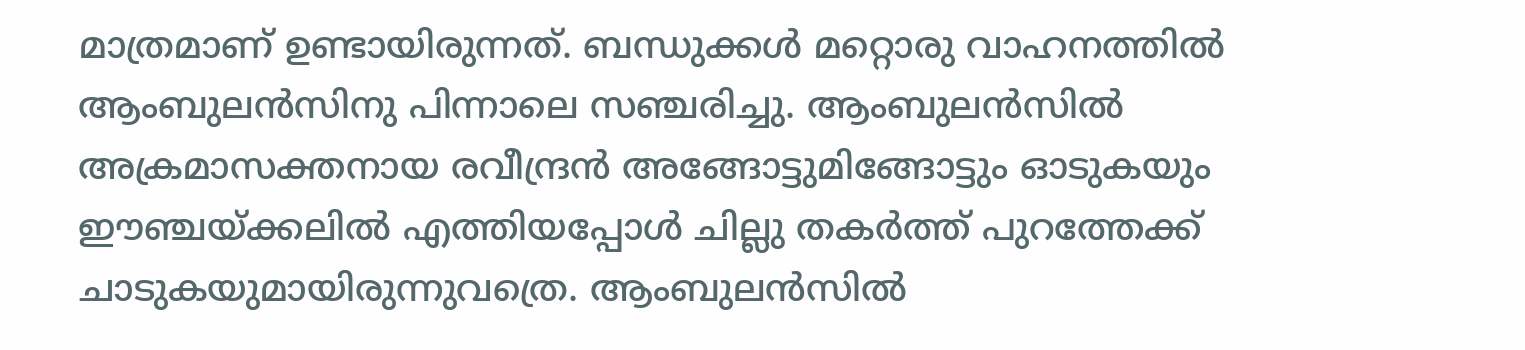മാത്രമാണ് ഉണ്ടായിരുന്നത്. ബന്ധുക്കള്‍ മറ്റൊരു വാഹനത്തില്‍ ആംബുലന്‍സിനു പിന്നാലെ സഞ്ചരിച്ചു. ആംബുലന്‍സില്‍ അക്രമാസക്തനായ രവീന്ദ്രന്‍ അങ്ങോട്ടുമിങ്ങോട്ടും ഓടുകയും ഈഞ്ചയ്ക്കലില്‍ എത്തിയപ്പോള്‍ ചില്ലു തകര്‍ത്ത് പുറത്തേക്ക് ചാടുകയുമായിരുന്നുവത്രെ. ആംബുലന്‍സില്‍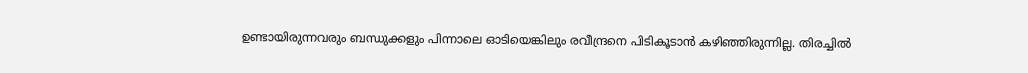ഉണ്ടായിരുന്നവരും ബന്ധുക്കളും പിന്നാലെ ഓടിയെങ്കിലും രവീന്ദ്രനെ പിടികൂടാന്‍ കഴിഞ്ഞിരുന്നില്ല. തിരച്ചില്‍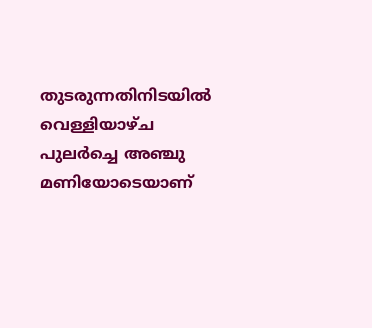തുടരുന്നതിനിടയില്‍ വെള്ളിയാഴ്ച പുലര്‍ച്ചെ അഞ്ചു മണിയോടെയാണ്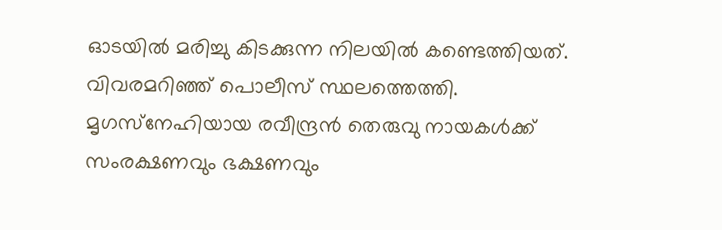ഓടയില്‍ മരിച്ചു കിടക്കുന്ന നിലയില്‍ കണ്ടെത്തിയത്. വിവരമറിഞ്ഞ് പൊലീസ് സ്ഥലത്തെത്തി.
മൃഗസ്‌നേഹിയായ രവീന്ദ്രന്‍ തെരുവു നായകള്‍ക്ക് സംരക്ഷണവും ഭക്ഷണവും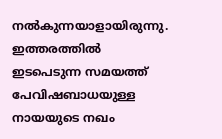നല്‍കുന്നയാളായിരുന്നു. ഇത്തരത്തില്‍ ഇടപെടുന്ന സമയത്ത് പേവിഷബാധയുള്ള നായയുടെ നഖം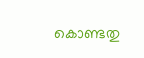കൊണ്ടതു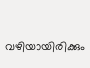വഴിയായിരിക്കും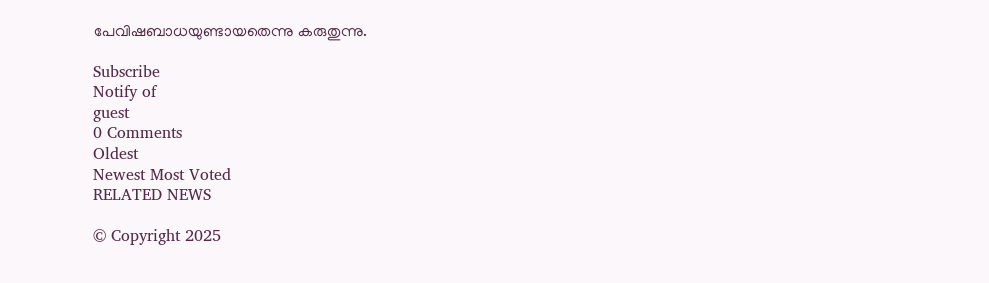പേവിഷബാധയുണ്ടായതെന്നു കരുതുന്നു.

Subscribe
Notify of
guest
0 Comments
Oldest
Newest Most Voted
RELATED NEWS

© Copyright 2025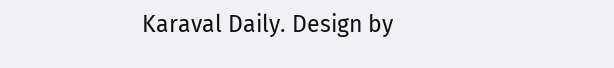Karaval Daily. Design by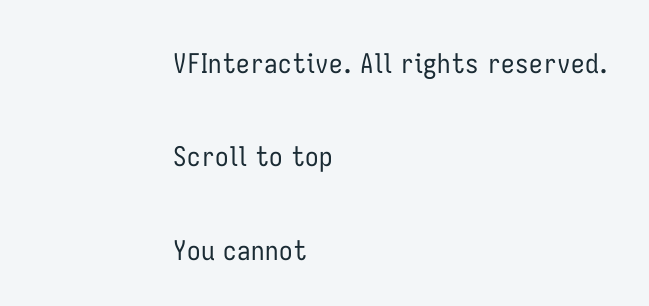VFInteractive. All rights reserved.

Scroll to top

You cannot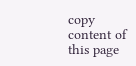copy content of this page